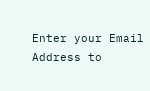Enter your Email Address to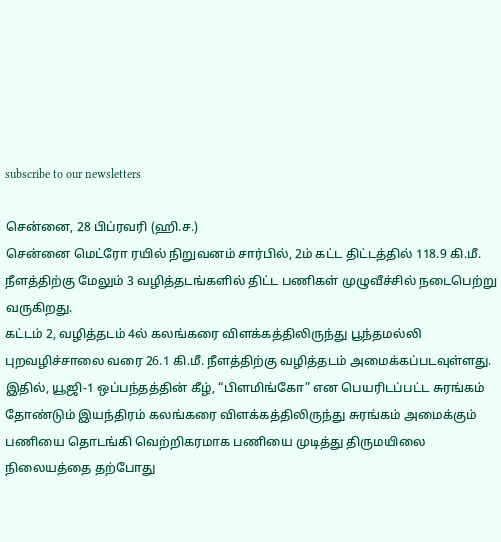subscribe to our newsletters

சென்னை, 28 பிப்ரவரி (ஹி.ச.)
சென்னை மெட்ரோ ரயில் நிறுவனம் சார்பில், 2ம் கட்ட திட்டத்தில் 118.9 கி.மீ. நீளத்திற்கு மேலும் 3 வழித்தடங்களில் திட்ட பணிகள் முழுவீச்சில் நடைபெற்று வருகிறது.
கட்டம் 2, வழித்தடம் 4ல் கலங்கரை விளக்கத்திலிருந்து பூந்தமல்லி புறவழிச்சாலை வரை 26.1 கி.மீ. நீளத்திற்கு வழித்தடம் அமைக்கப்படவுள்ளது.
இதில், யூஜி-1 ஒப்பந்தத்தின் கீழ், “பிளமிங்கோ” என பெயரிடப்பட்ட சுரங்கம் தோண்டும் இயந்திரம் கலங்கரை விளக்கத்திலிருந்து சுரங்கம் அமைக்கும் பணியை தொடங்கி வெற்றிகரமாக பணியை முடித்து திருமயிலை நிலையத்தை தற்போது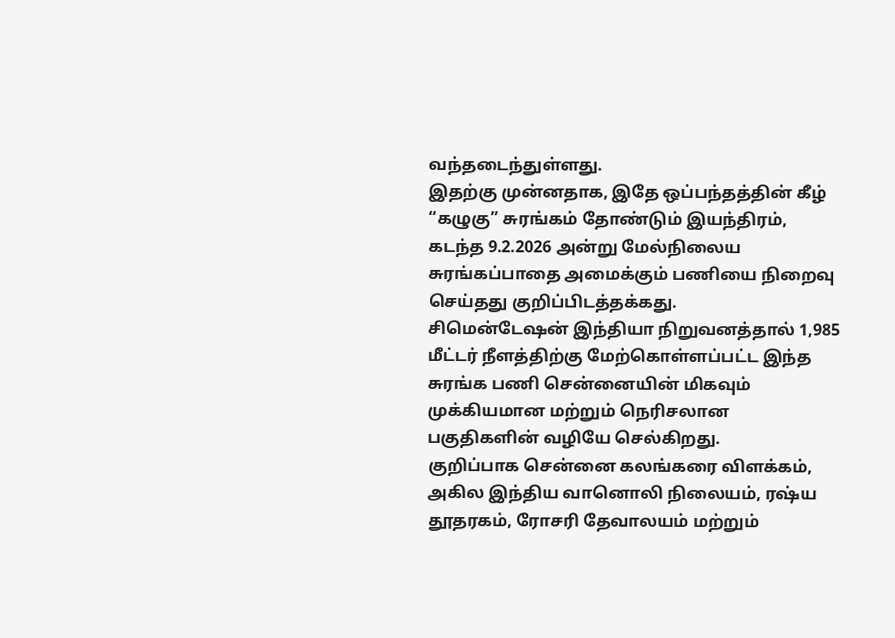வந்தடைந்துள்ளது.
இதற்கு முன்னதாக, இதே ஒப்பந்தத்தின் கீழ் “கழுகு” சுரங்கம் தோண்டும் இயந்திரம், கடந்த 9.2.2026 அன்று மேல்நிலைய சுரங்கப்பாதை அமைக்கும் பணியை நிறைவு செய்தது குறிப்பிடத்தக்கது.
சிமென்டேஷன் இந்தியா நிறுவனத்தால் 1,985 மீட்டர் நீளத்திற்கு மேற்கொள்ளப்பட்ட இந்த சுரங்க பணி சென்னையின் மிகவும் முக்கியமான மற்றும் நெரிசலான பகுதிகளின் வழியே செல்கிறது.
குறிப்பாக சென்னை கலங்கரை விளக்கம், அகில இந்திய வானொலி நிலையம், ரஷ்ய தூதரகம், ரோசரி தேவாலயம் மற்றும்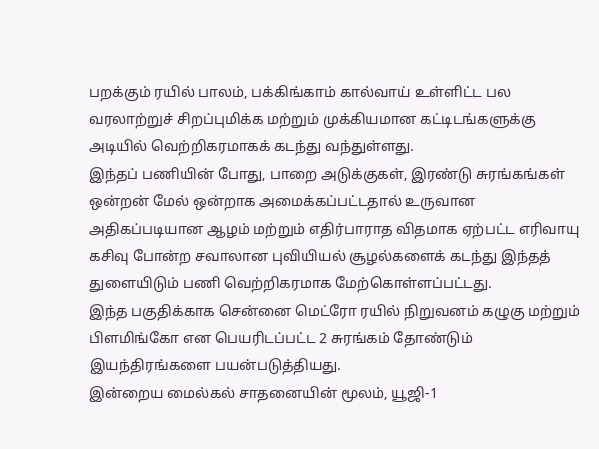பறக்கும் ரயில் பாலம், பக்கிங்காம் கால்வாய் உள்ளிட்ட பல வரலாற்றுச் சிறப்புமிக்க மற்றும் முக்கியமான கட்டிடங்களுக்கு அடியில் வெற்றிகரமாகக் கடந்து வந்துள்ளது.
இந்தப் பணியின் போது, பாறை அடுக்குகள், இரண்டு சுரங்கங்கள் ஒன்றன் மேல் ஒன்றாக அமைக்கப்பட்டதால் உருவான அதிகப்படியான ஆழம் மற்றும் எதிர்பாராத விதமாக ஏற்பட்ட எரிவாயு கசிவு போன்ற சவாலான புவியியல் சூழல்களைக் கடந்து இந்தத் துளையிடும் பணி வெற்றிகரமாக மேற்கொள்ளப்பட்டது.
இந்த பகுதிக்காக சென்னை மெட்ரோ ரயில் நிறுவனம் கழுகு மற்றும் பிளமிங்கோ என பெயரிடப்பட்ட 2 சுரங்கம் தோண்டும் இயந்திரங்களை பயன்படுத்தியது.
இன்றைய மைல்கல் சாதனையின் மூலம், யூஜி-1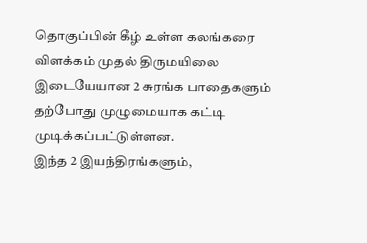தொகுப்பின் கீழ் உள்ள கலங்கரை விளக்கம் முதல் திருமயிலை இடையேயான 2 சுரங்க பாதைகளும் தற்போது முழுமையாக கட்டி முடிக்கப்பட்டுள்ளன.
இந்த 2 இயந்திரங்களும்,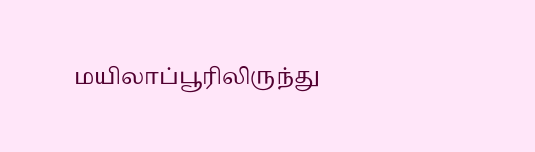மயிலாப்பூரிலிருந்து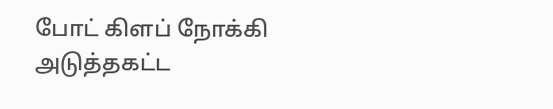போட் கிளப் நோக்கி அடுத்தகட்ட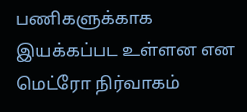பணிகளுக்காக இயக்கப்பட உள்ளன என மெட்ரோ நிர்வாகம்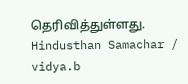தெரிவித்துள்ளது.
Hindusthan Samachar / vidya.b